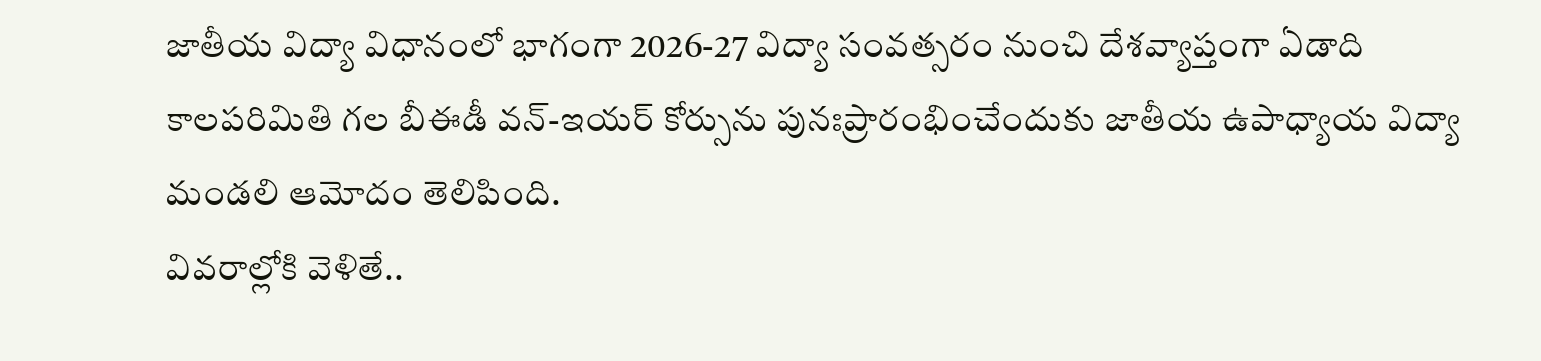జాతీయ విద్యా విధానంలో భాగంగా 2026-27 విద్యా సంవత్సరం నుంచి దేశవ్యాప్తంగా ఏడాది కాలపరిమితి గల బీఈడీ వన్-ఇయర్ కోర్సును పునఃప్రారంభించేందుకు జాతీయ ఉపాధ్యాయ విద్యా మండలి ఆమోదం తెలిపింది.
వివరాల్లోకి వెళితే..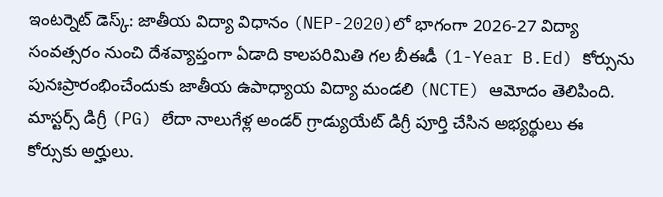ఇంటర్నెట్ డెస్క్: జాతీయ విద్యా విధానం (NEP-2020)లో భాగంగా 2026-27 విద్యా సంవత్సరం నుంచి దేశవ్యాప్తంగా ఏడాది కాలపరిమితి గల బీఈడీ (1-Year B.Ed) కోర్సును పునఃప్రారంభించేందుకు జాతీయ ఉపాధ్యాయ విద్యా మండలి (NCTE) ఆమోదం తెలిపింది. మాస్టర్స్ డిగ్రీ (PG) లేదా నాలుగేళ్ల అండర్ గ్రాడ్యుయేట్ డిగ్రీ పూర్తి చేసిన అభ్యర్థులు ఈ కోర్సుకు అర్హులు.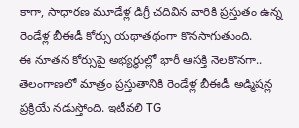కాగా, సాధారణ మూడేళ్ల డిగ్రీ చదివిన వారికి ప్రస్తుతం ఉన్న రెండేళ్ల బీఈడీ కోర్సు యథాతథంగా కొనసాగుతుంది.
ఈ నూతన కోర్సుపై అభ్యర్థుల్లో భారీ ఆసక్తి నెలకొనగా.. తెలంగాణలో మాత్రం ప్రస్తుతానికి రెండేళ్ల బీఈడీ అడ్మిషన్ల ప్రక్రియే నడుస్తోంది. ఇటీవలి TG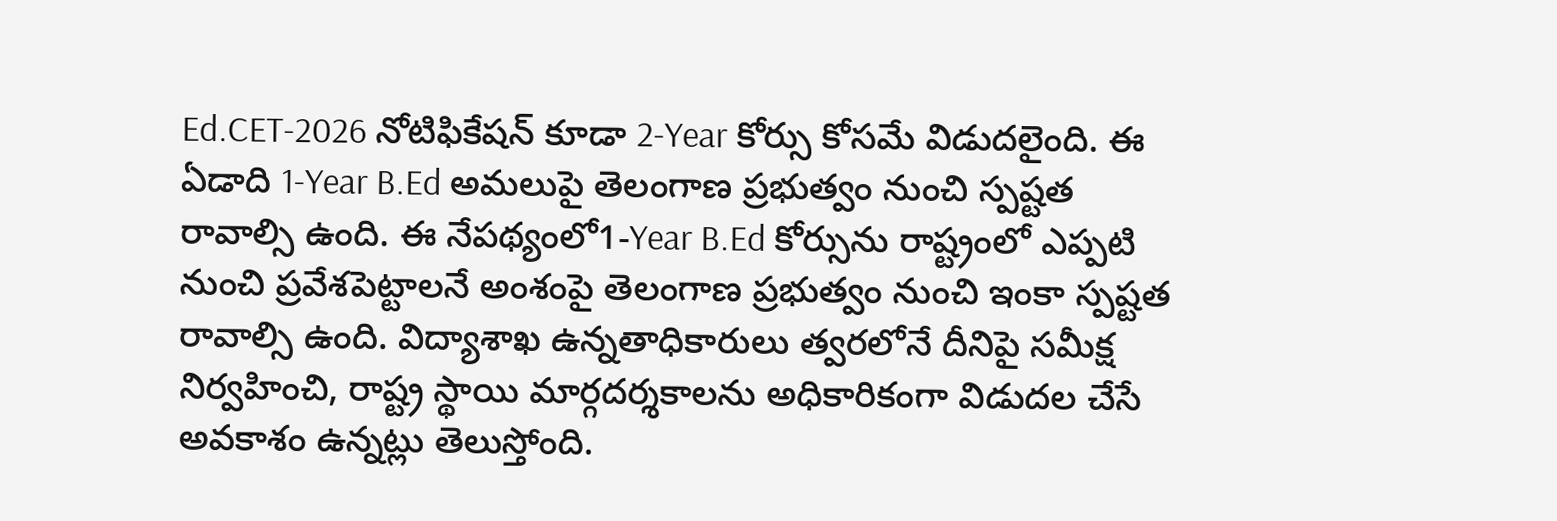Ed.CET-2026 నోటిఫికేషన్ కూడా 2-Year కోర్సు కోసమే విడుదలైంది. ఈ ఏడాది 1-Year B.Ed అమలుపై తెలంగాణ ప్రభుత్వం నుంచి స్పష్టత రావాల్సి ఉంది. ఈ నేపథ్యంలో1-Year B.Ed కోర్సును రాష్ట్రంలో ఎప్పటి నుంచి ప్రవేశపెట్టాలనే అంశంపై తెలంగాణ ప్రభుత్వం నుంచి ఇంకా స్పష్టత రావాల్సి ఉంది. విద్యాశాఖ ఉన్నతాధికారులు త్వరలోనే దీనిపై సమీక్ష నిర్వహించి, రాష్ట్ర స్థాయి మార్గదర్శకాలను అధికారికంగా విడుదల చేసే అవకాశం ఉన్నట్లు తెలుస్తోంది.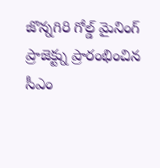జొన్నగిరి గోల్డ్ మైనింగ్ ప్రాజెక్ట్ను ప్రారంభించిన సీఎం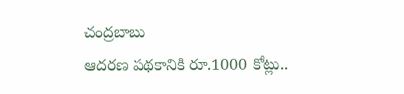చంద్రబాబు
ఆదరణ పథకానికి రూ.1000 కోట్లు..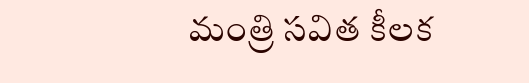మంత్రి సవిత కీలక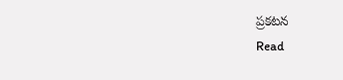ప్రకటన
Read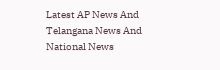Latest AP News And Telangana News And National News